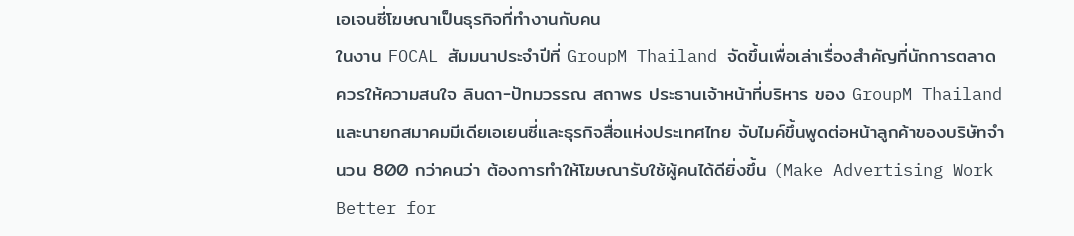เอเจนซี่โฆษณาเป็นธุรกิจที่ทำงานกับคน
ในงาน FOCAL สัมมนาประจำปีที่ GroupM Thailand จัดขึ้นเพื่อเล่าเรื่องสำคัญที่นักการตลาดควรให้ความสนใจ ลินดา-ปัทมวรรณ สถาพร ประธานเจ้าหน้าที่บริหาร ของ GroupM Thailand และนายกสมาคมมีเดียเอเยนซี่และธุรกิจสื่อแห่งประเทศไทย จับไมค์ขึ้นพูดต่อหน้าลูกค้าของบริษัทจำนวน 800 กว่าคนว่า ต้องการทำให้โฆษณารับใช้ผู้คนได้ดียิ่งขึ้น (Make Advertising Work Better for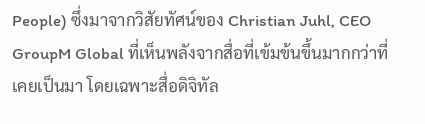People) ซึ่งมาจากวิสัยทัศน์ของ Christian Juhl, CEO GroupM Global ที่เห็นพลังจากสื่อที่เข้มข้นขึ้นมากกว่าที่เคยเป็นมา โดยเฉพาะสื่อดิจิทัล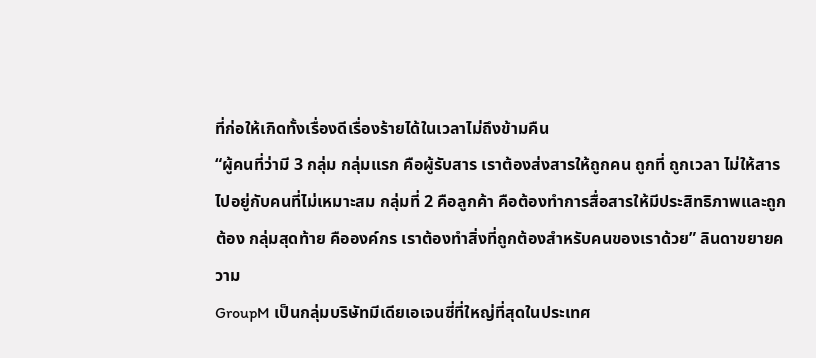ที่ก่อให้เกิดทั้งเรื่องดีเรื่องร้ายได้ในเวลาไม่ถึงข้ามคืน
“ผู้คนที่ว่ามี 3 กลุ่ม กลุ่มแรก คือผู้รับสาร เราต้องส่งสารให้ถูกคน ถูกที่ ถูกเวลา ไม่ให้สารไปอยู่กับคนที่ไม่เหมาะสม กลุ่มที่ 2 คือลูกค้า คือต้องทำการสื่อสารให้มีประสิทธิภาพและถูกต้อง กลุ่มสุดท้าย คือองค์กร เราต้องทำสิ่งที่ถูกต้องสำหรับคนของเราด้วย” ลินดาขยายความ
GroupM เป็นกลุ่มบริษัทมีเดียเอเจนซี่ที่ใหญ่ที่สุดในประเทศ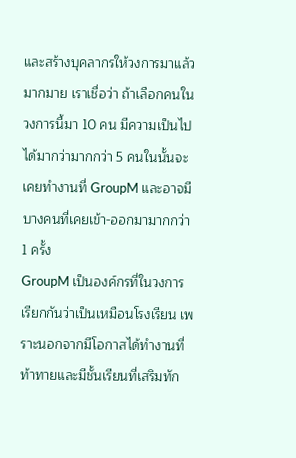และสร้างบุคลากรให้วงการมาแล้วมากมาย เราเชื่อว่า ถ้าเลือกคนในวงการนี้มา 10 คน มีความเป็นไปได้มากว่ามากกว่า 5 คนในนั้นจะเคยทำงานที่ GroupM และอาจมีบางคนที่เคยเข้า-ออกมามากกว่า 1 ครั้ง
GroupM เป็นองค์กรที่ในวงการเรียกกันว่าเป็นเหมือนโรงเรียน เพราะนอกจากมีโอกาสได้ทำงานที่ท้าทายและมีชั้นเรียนที่เสริมทัก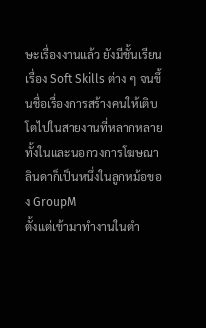ษะเรื่องงานแล้ว ยังมีชั้นเรียนเรื่อง Soft Skills ต่าง ๆ จนขึ้นชื่อเรื่องการสร้างคนให้เติบโตไปในสายงานที่หลากหลายทั้งในและนอกวงการโฆษณา
ลินดาก็เป็นหนึ่งในลูกหม้อของ GroupM
ตั้งแต่เข้ามาทำงานในตำ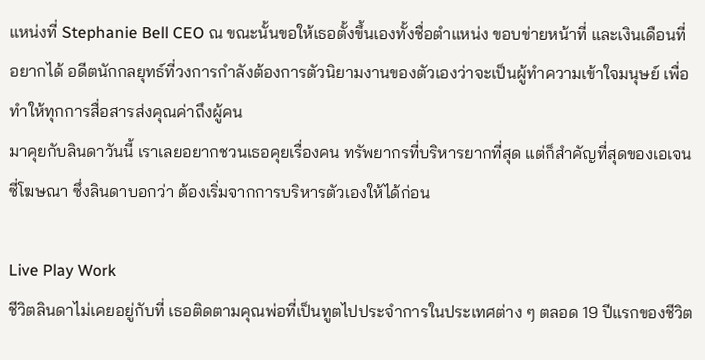แหน่งที่ Stephanie Bell CEO ณ ขณะนั้นขอให้เธอตั้งขึ้นเองทั้งชื่อตำแหน่ง ขอบข่ายหน้าที่ และเงินเดือนที่อยากได้ อดีตนักกลยุทธ์ที่วงการกำลังต้องการตัวนิยามงานของตัวเองว่าจะเป็นผู้ทำความเข้าใจมนุษย์ เพื่อทำให้ทุกการสื่อสารส่งคุณค่าถึงผู้คน
มาคุยกับลินดาวันนี้ เราเลยอยากชวนเธอคุยเรื่องคน ทรัพยากรที่บริหารยากที่สุด แต่ก็สำคัญที่สุดของเอเจนซี่โฆษณา ซึ่งลินดาบอกว่า ต้องเริ่มจากการบริหารตัวเองให้ได้ก่อน

Live Play Work
ชีวิตลินดาไม่เคยอยู่กับที่ เธอติดตามคุณพ่อที่เป็นทูตไปประจำการในประเทศต่าง ๆ ตลอด 19 ปีแรกของชีวิต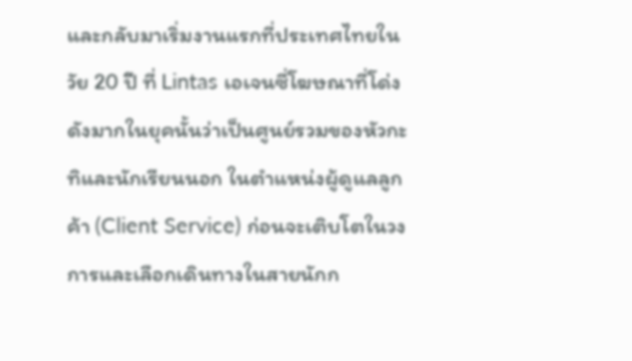และกลับมาเริ่มงานแรกที่ประเทศไทยในวัย 20 ปี ที่ Lintas เอเจนซี่โฆษณาที่โด่งดังมากในยุคนั้นว่าเป็นศูนย์รวมของหัวกะทิและนักเรียนนอก ในตำแหน่งผู้ดูแลลูกค้า (Client Service) ก่อนจะเติบโตในวงการและเลือกเดินทางในสายนักก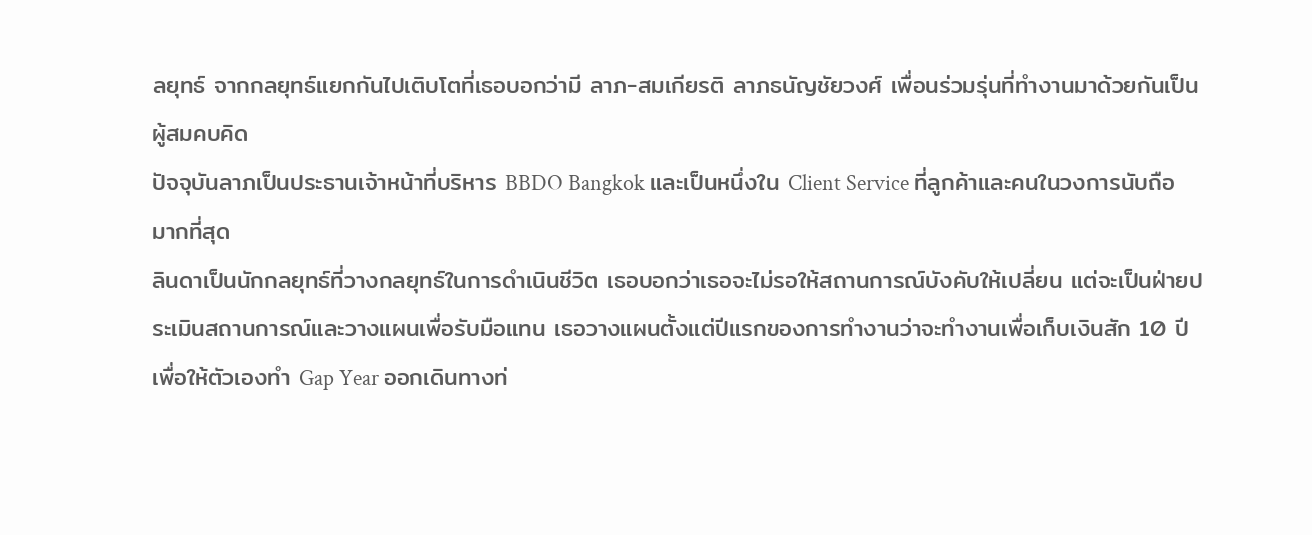ลยุทธ์ จากกลยุทธ์แยกกันไปเติบโตที่เธอบอกว่ามี ลาภ-สมเกียรติ ลาภธนัญชัยวงศ์ เพื่อนร่วมรุ่นที่ทำงานมาด้วยกันเป็นผู้สมคบคิด
ปัจจุบันลาภเป็นประธานเจ้าหน้าที่บริหาร BBDO Bangkok และเป็นหนึ่งใน Client Service ที่ลูกค้าและคนในวงการนับถือมากที่สุด
ลินดาเป็นนักกลยุทธ์ที่วางกลยุทธ์ในการดำเนินชีวิต เธอบอกว่าเธอจะไม่รอให้สถานการณ์บังคับให้เปลี่ยน แต่จะเป็นฝ่ายประเมินสถานการณ์และวางแผนเพื่อรับมือแทน เธอวางแผนตั้งแต่ปีแรกของการทำงานว่าจะทำงานเพื่อเก็บเงินสัก 10 ปี เพื่อให้ตัวเองทำ Gap Year ออกเดินทางท่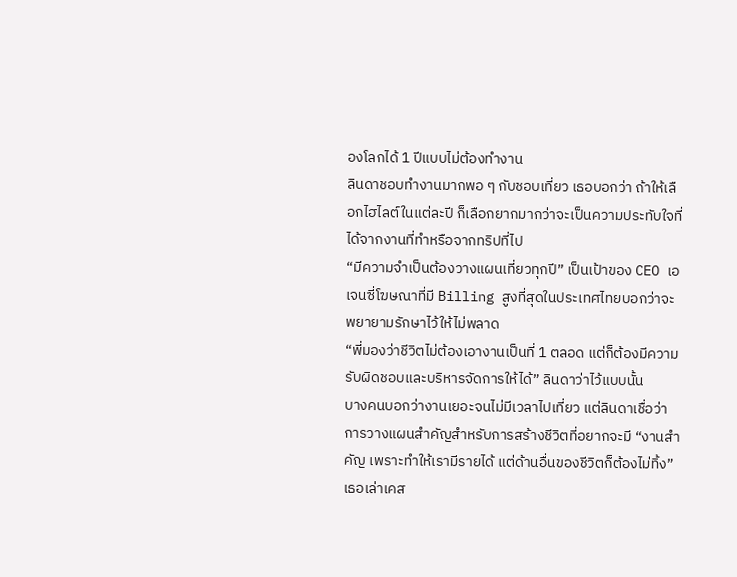องโลกได้ 1 ปีแบบไม่ต้องทำงาน
ลินดาชอบทำงานมากพอ ๆ กับชอบเที่ยว เธอบอกว่า ถ้าให้เลือกไฮไลต์ในแต่ละปี ก็เลือกยากมากว่าจะเป็นความประทับใจที่ได้จากงานที่ทำหรือจากทริปที่ไป
“มีความจำเป็นต้องวางแผนเที่ยวทุกปี” เป็นเป้าของ CEO เอเจนซี่โฆษณาที่มี Billing สูงที่สุดในประเทศไทยบอกว่าจะพยายามรักษาไว้ให้ไม่พลาด
“พี่มองว่าชีวิตไม่ต้องเอางานเป็นที่ 1 ตลอด แต่ก็ต้องมีความรับผิดชอบและบริหารจัดการให้ได้” ลินดาว่าไว้แบบนั้น
บางคนบอกว่างานเยอะจนไม่มีเวลาไปเที่ยว แต่ลินดาเชื่อว่าการวางแผนสำคัญสำหรับการสร้างชีวิตที่อยากจะมี “งานสำคัญ เพราะทำให้เรามีรายได้ แต่ด้านอื่นของชีวิตก็ต้องไม่ทิ้ง” เธอเล่าเคส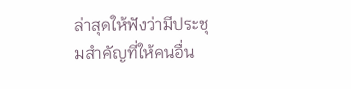ล่าสุดให้ฟังว่ามีประชุมสำคัญที่ให้คนอื่น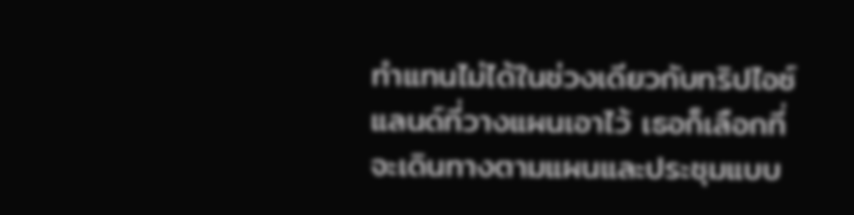ทำแทนไม่ได้ในช่วงเดียวกับทริปไอซ์แลนด์ที่วางแผนเอาไว้ เธอก็เลือกที่จะเดินทางตามแผนและประชุมแบบ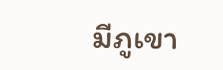มีภูเขา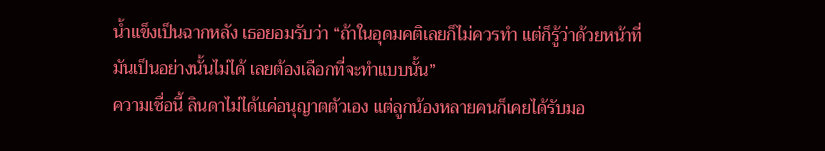น้ำแข็งเป็นฉากหลัง เธอยอมรับว่า “ถ้าในอุดมคติเลยก็ไม่ควรทำ แต่ก็รู้ว่าด้วยหน้าที่มันเป็นอย่างนั้นไม่ได้ เลยต้องเลือกที่จะทำแบบนั้น”
ความเชื่อนี้ ลินดาไม่ได้แค่อนุญาตตัวเอง แต่ลูกน้องหลายคนก็เคยได้รับมอ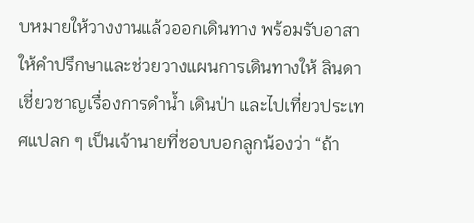บหมายให้วางงานแล้วออกเดินทาง พร้อมรับอาสาให้คำปรึกษาและช่วยวางแผนการเดินทางให้ ลินดาเชี่ยวชาญเรื่องการดำน้ำ เดินป่า และไปเที่ยวประเทศแปลก ๆ เป็นเจ้านายที่ชอบบอกลูกน้องว่า “ถ้า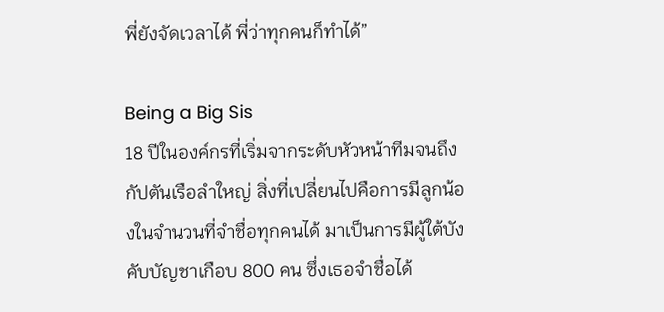พี่ยังจัดเวลาได้ พี่ว่าทุกคนก็ทำได้”

Being a Big Sis
18 ปีในองค์กรที่เริ่มจากระดับหัวหน้าทีมจนถึงกัปตันเรือลำใหญ่ สิ่งที่เปลี่ยนไปคือการมีลูกน้องในจำนวนที่จำชื่อทุกคนได้ มาเป็นการมีผู้ใต้บังคับบัญชาเกือบ 800 คน ซึ่งเธอจำชื่อได้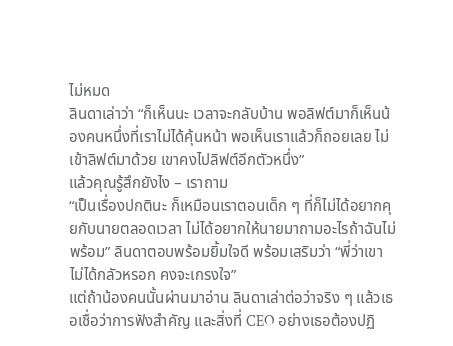ไม่หมด
ลินดาเล่าว่า “ก็เห็นนะ เวลาจะกลับบ้าน พอลิฟต์มาก็เห็นน้องคนหนึ่งที่เราไม่ได้คุ้นหน้า พอเห็นเราแล้วก็ถอยเลย ไม่เข้าลิฟต์มาด้วย เขาคงไปลิฟต์อีกตัวหนึ่ง”
แล้วคุณรู้สึกยังไง – เราถาม
“เป็นเรื่องปกตินะ ก็เหมือนเราตอนเด็ก ๆ ที่ก็ไม่ได้อยากคุยกับนายตลอดเวลา ไม่ได้อยากให้นายมาถามอะไรถ้าฉันไม่พร้อม” ลินดาตอบพร้อมยิ้มใจดี พร้อมเสริมว่า “พี่ว่าเขาไม่ได้กลัวหรอก คงจะเกรงใจ”
แต่ถ้าน้องคนนั้นผ่านมาอ่าน ลินดาเล่าต่อว่าจริง ๆ แล้วเธอเชื่อว่าการฟังสำคัญ และสิ่งที่ CEO อย่างเธอต้องปฏิ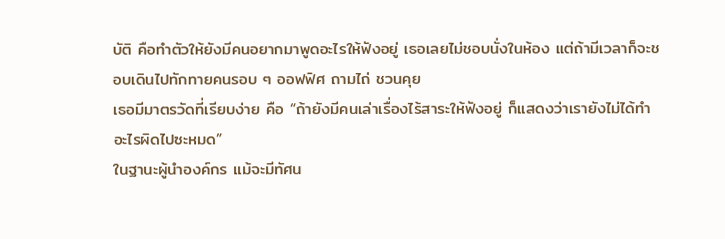บัติ คือทำตัวให้ยังมีคนอยากมาพูดอะไรให้ฟังอยู่ เธอเลยไม่ชอบนั่งในห้อง แต่ถ้ามีเวลาก็จะชอบเดินไปทักทายคนรอบ ๆ ออฟฟิศ ถามไถ่ ชวนคุย
เธอมีมาตรวัดที่เรียบง่าย คือ “ถ้ายังมีคนเล่าเรื่องไร้สาระให้ฟังอยู่ ก็แสดงว่าเรายังไม่ได้ทำอะไรผิดไปซะหมด”
ในฐานะผู้นำองค์กร แม้จะมีทัศน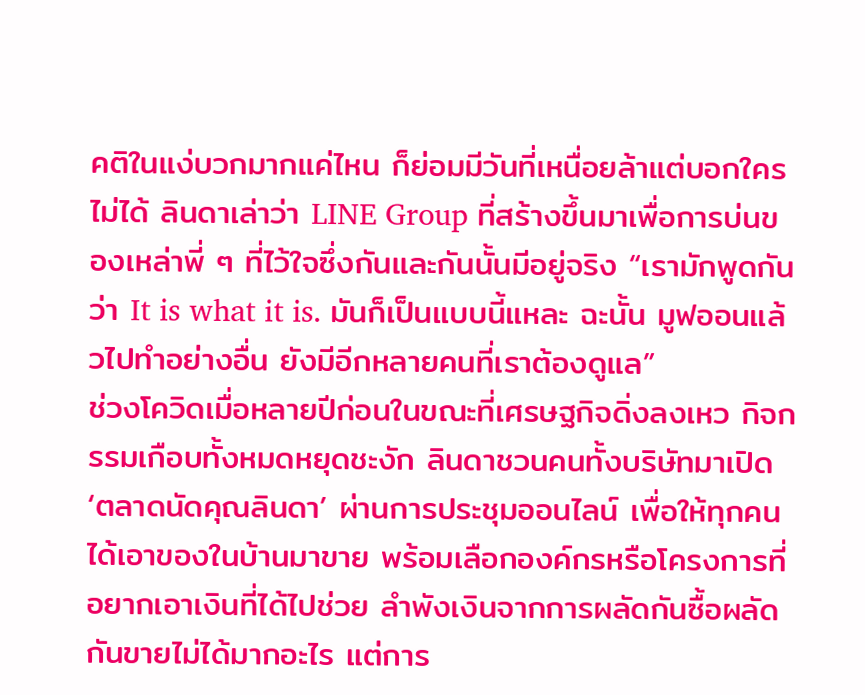คติในแง่บวกมากแค่ไหน ก็ย่อมมีวันที่เหนื่อยล้าแต่บอกใครไม่ได้ ลินดาเล่าว่า LINE Group ที่สร้างขึ้นมาเพื่อการบ่นของเหล่าพี่ ๆ ที่ไว้ใจซึ่งกันและกันนั้นมีอยู่จริง “เรามักพูดกันว่า It is what it is. มันก็เป็นแบบนี้แหละ ฉะนั้น มูฟออนแล้วไปทำอย่างอื่น ยังมีอีกหลายคนที่เราต้องดูแล”
ช่วงโควิดเมื่อหลายปีก่อนในขณะที่เศรษฐกิจดิ่งลงเหว กิจกรรมเกือบทั้งหมดหยุดชะงัก ลินดาชวนคนทั้งบริษัทมาเปิด ‘ตลาดนัดคุณลินดา’ ผ่านการประชุมออนไลน์ เพื่อให้ทุกคนได้เอาของในบ้านมาขาย พร้อมเลือกองค์กรหรือโครงการที่อยากเอาเงินที่ได้ไปช่วย ลำพังเงินจากการผลัดกันซื้อผลัดกันขายไม่ได้มากอะไร แต่การ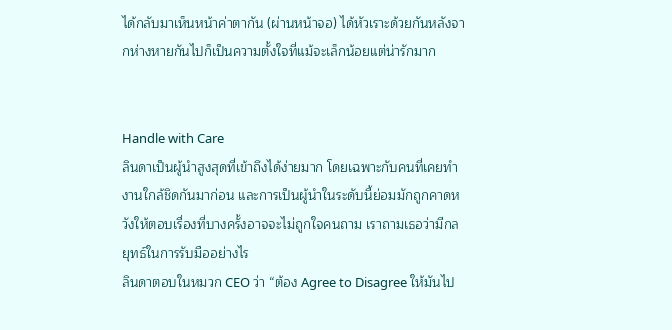ได้กลับมาเห็นหน้าค่าตากัน (ผ่านหน้าจอ) ได้หัวเราะด้วยกันหลังจากห่างหายกันไปก็เป็นความตั้งใจที่แม้จะเล็กน้อยแต่น่ารักมาก


Handle with Care
ลินดาเป็นผู้นำสูงสุดที่เข้าถึงได้ง่ายมาก โดยเฉพาะกับคนที่เคยทำงานใกล้ชิดกันมาก่อน และการเป็นผู้นำในระดับนี้ย่อมมักถูกคาดหวังให้ตอบเรื่องที่บางครั้งอาจจะไม่ถูกใจคนถาม เราถามเธอว่ามีกลยุทธ์ในการรับมืออย่างไร
ลินดาตอบในหมวก CEO ว่า “ต้อง Agree to Disagree ให้มันไป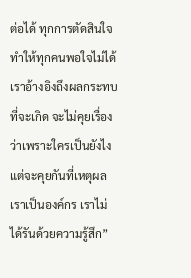ต่อได้ ทุกการตัดสินใจทำให้ทุกคนพอใจไม่ได้ เราอ้างอิงถึงผลกระทบที่จะเกิด จะไม่คุยเรื่องว่าเพราะใครเป็นยังไง แต่จะคุยกันที่เหตุผล เราเป็นองค์กร เราไม่ได้รันด้วยความรู้สึก”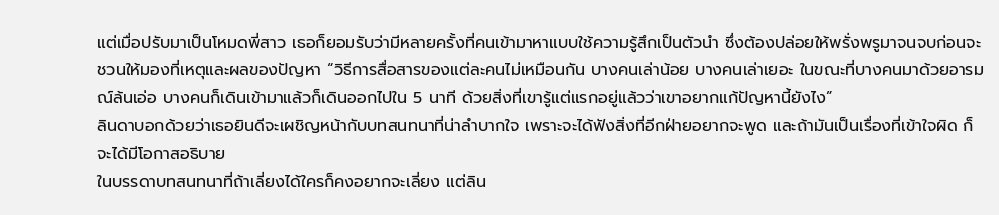แต่เมื่อปรับมาเป็นโหมดพี่สาว เธอก็ยอมรับว่ามีหลายครั้งที่คนเข้ามาหาแบบใช้ความรู้สึกเป็นตัวนำ ซึ่งต้องปล่อยให้พรั่งพรูมาจนจบก่อนจะชวนให้มองที่เหตุและผลของปัญหา “วิธีการสื่อสารของแต่ละคนไม่เหมือนกัน บางคนเล่าน้อย บางคนเล่าเยอะ ในขณะที่บางคนมาด้วยอารมณ์ล้นเอ่อ บางคนก็เดินเข้ามาแล้วก็เดินออกไปใน 5 นาที ด้วยสิ่งที่เขารู้แต่แรกอยู่แล้วว่าเขาอยากแก้ปัญหานี้ยังไง”
ลินดาบอกด้วยว่าเธอยินดีจะเผชิญหน้ากับบทสนทนาที่น่าลำบากใจ เพราะจะได้ฟังสิ่งที่อีกฝ่ายอยากจะพูด และถ้ามันเป็นเรื่องที่เข้าใจผิด ก็จะได้มีโอกาสอธิบาย
ในบรรดาบทสนทนาที่ถ้าเลี่ยงได้ใครก็คงอยากจะเลี่ยง แต่ลิน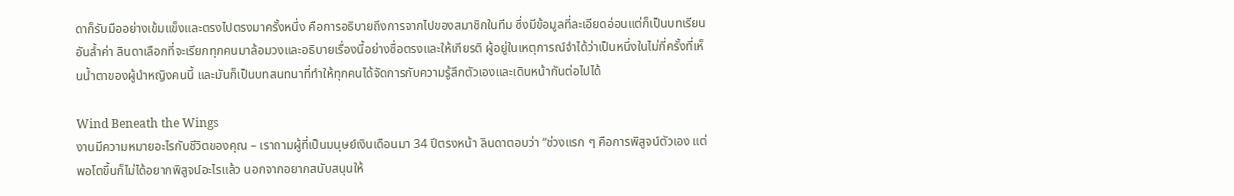ดาก็รับมืออย่างเข้มแข็งและตรงไปตรงมาครั้งหนึ่ง คือการอธิบายถึงการจากไปของสมาชิกในทีม ซึ่งมีข้อมูลที่ละเอียดอ่อนแต่ก็เป็นบทเรียนอันล้ำค่า ลินดาเลือกที่จะเรียกทุกคนมาล้อมวงและอธิบายเรื่องนี้อย่างซื่อตรงและให้เกียรติ ผู้อยู่ในเหตุการณ์จำได้ว่าเป็นหนึ่งในไม่กี่ครั้งที่เห็นน้ำตาของผู้นำหญิงคนนี้ และมันก็เป็นบทสนทนาที่ทำให้ทุกคนได้จัดการกับความรู้สึกตัวเองและเดินหน้ากันต่อไปได้

Wind Beneath the Wings
งานมีความหมายอะไรกับชีวิตของคุณ – เราถามผู้ที่เป็นมนุษย์เงินเดือนมา 34 ปีตรงหน้า ลินดาตอบว่า “ช่วงแรก ๆ คือการพิสูจน์ตัวเอง แต่พอโตขึ้นก็ไม่ได้อยากพิสูจน์อะไรแล้ว นอกจากอยากสนับสนุนให้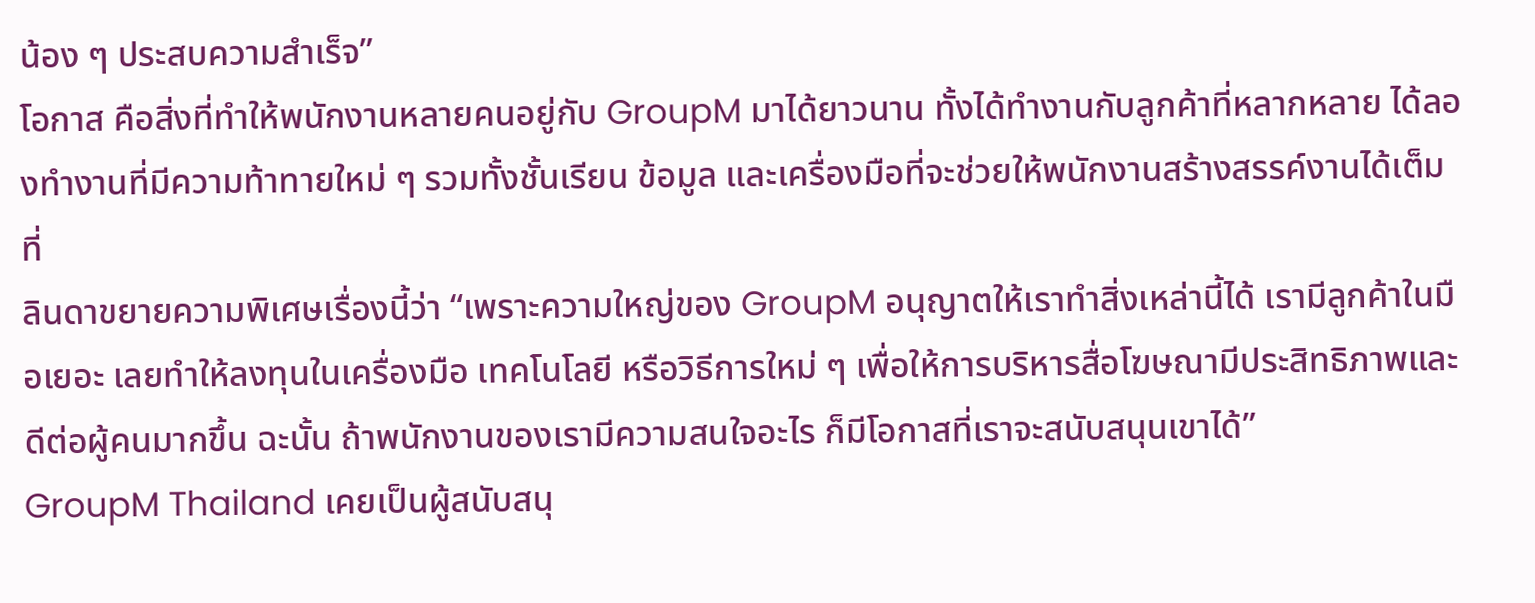น้อง ๆ ประสบความสำเร็จ”
โอกาส คือสิ่งที่ทำให้พนักงานหลายคนอยู่กับ GroupM มาได้ยาวนาน ทั้งได้ทำงานกับลูกค้าที่หลากหลาย ได้ลองทำงานที่มีความท้าทายใหม่ ๆ รวมทั้งชั้นเรียน ข้อมูล และเครื่องมือที่จะช่วยให้พนักงานสร้างสรรค์งานได้เต็มที่
ลินดาขยายความพิเศษเรื่องนี้ว่า “เพราะความใหญ่ของ GroupM อนุญาตให้เราทำสิ่งเหล่านี้ได้ เรามีลูกค้าในมือเยอะ เลยทำให้ลงทุนในเครื่องมือ เทคโนโลยี หรือวิธีการใหม่ ๆ เพื่อให้การบริหารสื่อโฆษณามีประสิทธิภาพและดีต่อผู้คนมากขึ้น ฉะนั้น ถ้าพนักงานของเรามีความสนใจอะไร ก็มีโอกาสที่เราจะสนับสนุนเขาได้”
GroupM Thailand เคยเป็นผู้สนับสนุ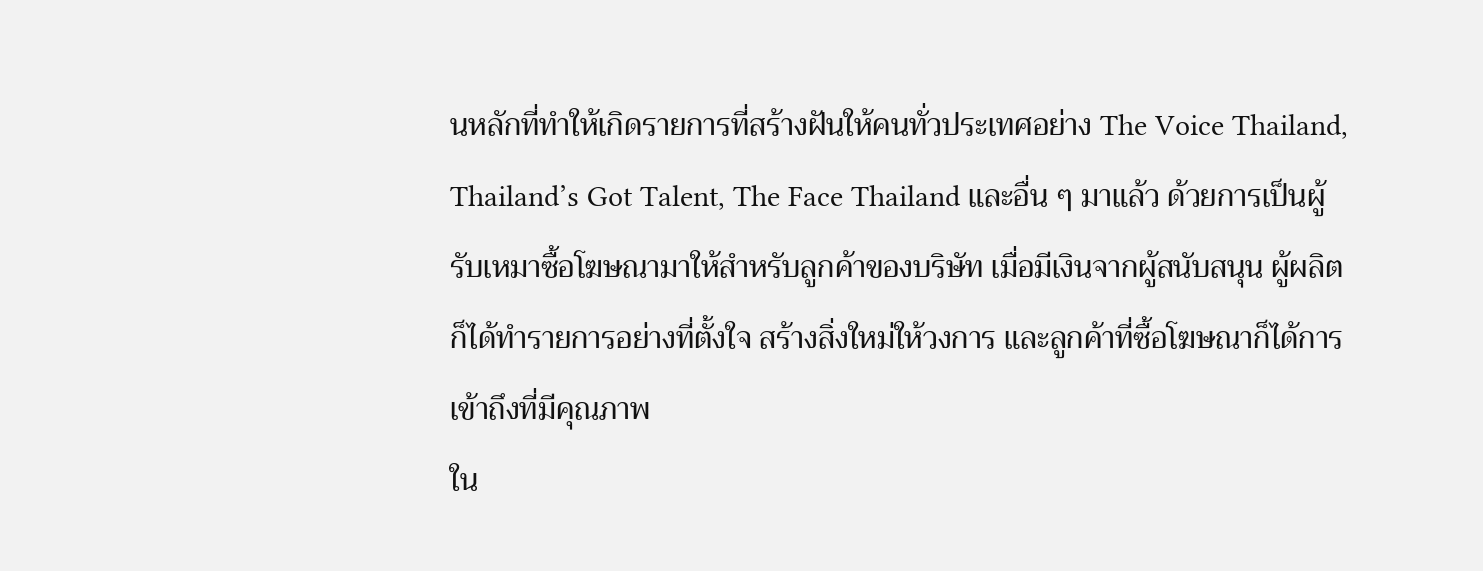นหลักที่ทำให้เกิดรายการที่สร้างฝันให้คนทั่วประเทศอย่าง The Voice Thailand, Thailand’s Got Talent, The Face Thailand และอื่น ๆ มาแล้ว ด้วยการเป็นผู้รับเหมาซื้อโฆษณามาให้สำหรับลูกค้าของบริษัท เมื่อมีเงินจากผู้สนับสนุน ผู้ผลิตก็ได้ทำรายการอย่างที่ตั้งใจ สร้างสิ่งใหม่ให้วงการ และลูกค้าที่ซื้อโฆษณาก็ได้การเข้าถึงที่มีคุณภาพ
ใน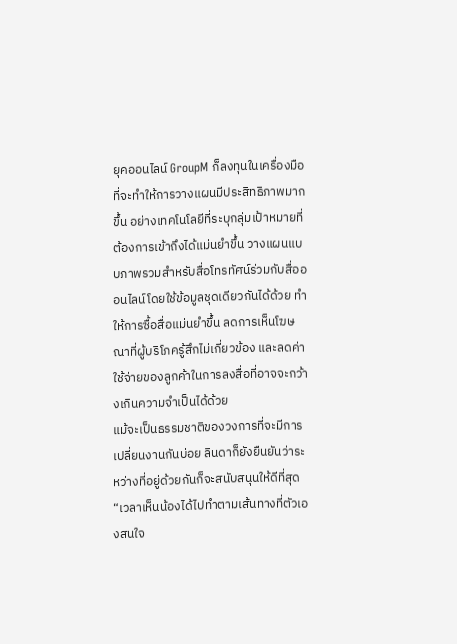ยุคออนไลน์ GroupM ก็ลงทุนในเครื่องมือที่จะทำให้การวางแผนมีประสิทธิภาพมากขึ้น อย่างเทคโนโลยีที่ระบุกลุ่มเป้าหมายที่ต้องการเข้าถึงได้แม่นยำขึ้น วางแผนแบบภาพรวมสำหรับสื่อโทรทัศน์ร่วมกับสื่อออนไลน์โดยใช้ข้อมูลชุดเดียวกันได้ด้วย ทำให้การซื้อสื่อแม่นยำขึ้น ลดการเห็นโฆษณาที่ผู้บริโภครู้สึกไม่เกี่ยวข้อง และลดค่าใช้จ่ายของลูกค้าในการลงสื่อที่อาจจะกว้างเกินความจำเป็นได้ด้วย
แม้จะเป็นธรรมชาติของวงการที่จะมีการเปลี่ยนงานกันบ่อย ลินดาก็ยังยืนยันว่าระหว่างที่อยู่ด้วยกันก็จะสนับสนุนให้ดีที่สุด “เวลาเห็นน้องได้ไปทำตามเส้นทางที่ตัวเองสนใจ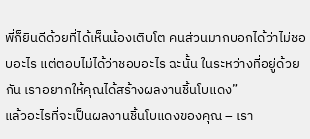พี่ก็ยินดีด้วยที่ได้เห็นน้องเติบโต คนส่วนมากบอกได้ว่าไม่ชอบอะไร แต่ตอบไม่ได้ว่าชอบอะไร ฉะนั้น ในระหว่างที่อยู่ด้วยกัน เราอยากให้คุณได้สร้างผลงานชิ้นโบแดง”
แล้วอะไรที่จะเป็นผลงานชิ้นโบแดงของคุณ – เรา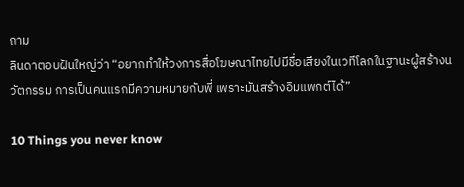ถาม
ลินดาตอบฝันใหญ่ว่า “อยากทำให้วงการสื่อโฆษณาไทยไปมีชื่อเสียงในเวทีโลกในฐานะผู้สร้างนวัตกรรม การเป็นคนแรกมีความหมายกับพี่ เพราะมันสร้างอิมแพกต์ได้”

10 Things you never know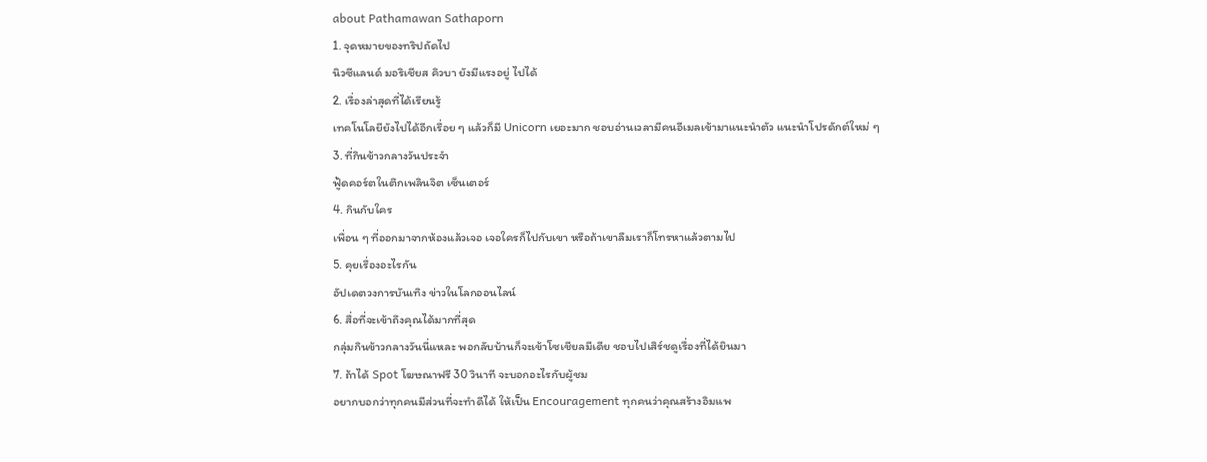about Pathamawan Sathaporn
1. จุดหมายของทริปถัดไป
นิวซีแลนด์ มอริเชียส คิวบา ยังมีแรงอยู่ ไปได้
2. เรื่องล่าสุดที่ได้เรียนรู้
เทคโนโลยียังไปได้อีกเรื่อย ๆ แล้วก็มี Unicorn เยอะมาก ชอบอ่านเวลามีคนอีเมลเข้ามาแนะนำตัว แนะนำโปรดักต์ใหม่ ๆ
3. ที่กินข้าวกลางวันประจำ
ฟู้ดคอร์ตในตึกเพลินจิต เซ็นเตอร์
4. กินกับใคร
เพื่อน ๆ ที่ออกมาจากห้องแล้วเจอ เจอใครก็ไปกับเขา หรือถ้าเขาลืมเราก็โทรหาแล้วตามไป
5. คุยเรื่องอะไรกัน
อัปเดตวงการบันเทิง ข่าวในโลกออนไลน์
6. สื่อที่จะเข้าถึงคุณได้มากที่สุด
กลุ่มกินข้าวกลางวันนี่แหละ พอกลับบ้านก็จะเข้าโซเชียลมีเดีย ชอบไปเสิร์ชดูเรื่องที่ได้ยินมา
7. ถ้าได้ Spot โฆษณาฟรี 30 วินาที จะบอกอะไรกับผู้ชม
อยากบอกว่าทุกคนมีส่วนที่จะทำดีได้ ให้เป็น Encouragement ทุกคนว่าคุณสร้างอิมแพ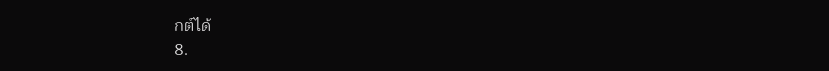กต์ได้
8.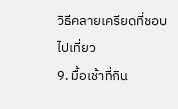วิธีคลายเครียดที่ชอบ
ไปเที่ยว
9. มื้อเช้าที่กิน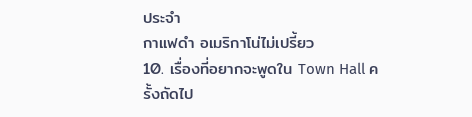ประจำ
กาแฟดำ อเมริกาโน่ไม่เปรี้ยว
10. เรื่องที่อยากจะพูดใน Town Hall ครั้งถัดไป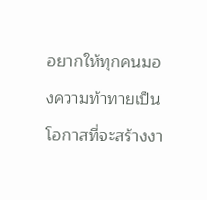อยากให้ทุกคนมองความท้าทายเป็นโอกาสที่จะสร้างงา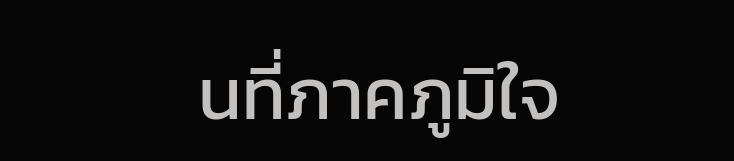นที่ภาคภูมิใจ